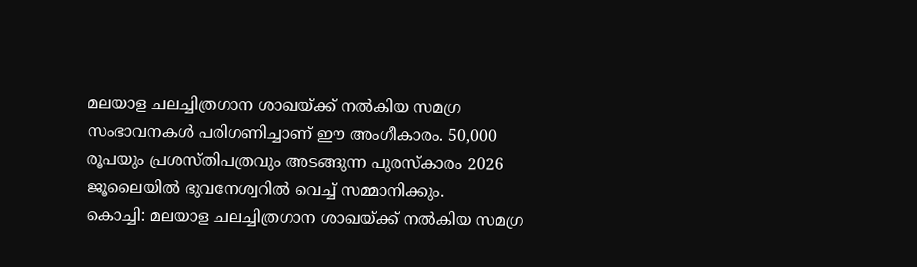മലയാള ചലച്ചിത്രഗാന ശാഖയ്ക്ക് നൽകിയ സമഗ്ര സംഭാവനകൾ പരിഗണിച്ചാണ് ഈ അംഗീകാരം. 50,000 രൂപയും പ്രശസ്തിപത്രവും അടങ്ങുന്ന പുരസ്കാരം 2026 ജൂലൈയിൽ ഭുവനേശ്വറിൽ വെച്ച് സമ്മാനിക്കും.
കൊച്ചി: മലയാള ചലച്ചിത്രഗാന ശാഖയ്ക്ക് നൽകിയ സമഗ്ര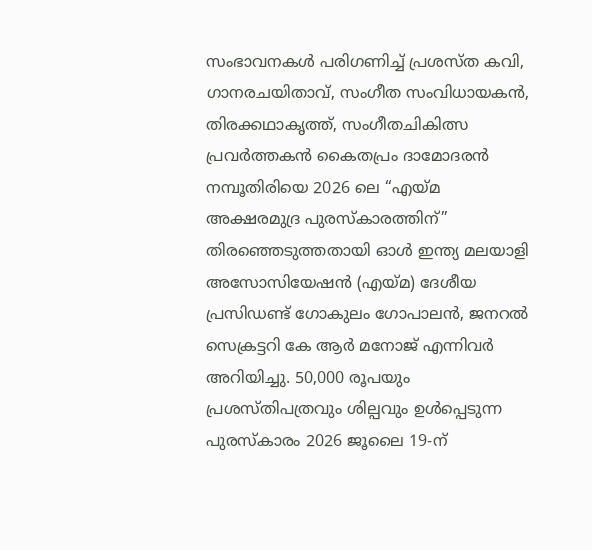സംഭാവനകൾ പരിഗണിച്ച് പ്രശസ്ത കവി, ഗാനരചയിതാവ്, സംഗീത സംവിധായകൻ, തിരക്കഥാകൃത്ത്, സംഗീതചികിത്സ പ്രവർത്തകൻ കൈതപ്രം ദാമോദരൻ നമ്പൂതിരിയെ 2026 ലെ “എയ്മ അക്ഷരമുദ്ര പുരസ്കാരത്തിന്” തിരഞ്ഞെടുത്തതായി ഓൾ ഇന്ത്യ മലയാളി അസോസിയേഷൻ (എയ്മ) ദേശീയ പ്രസിഡണ്ട് ഗോകുലം ഗോപാലൻ, ജനറൽ സെക്രട്ടറി കേ ആർ മനോജ് എന്നിവർ അറിയിച്ചു. 50,000 രൂപയും പ്രശസ്തിപത്രവും ശില്പവും ഉൾപ്പെടുന്ന പുരസ്കാരം 2026 ജൂലൈ 19-ന്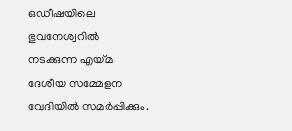ഒഡീഷയിലെ ഭുവനേശ്വറിൽ നടക്കുന്ന എയ്മ ദേശീയ സമ്മേളന വേദിയിൽ സമർപ്പിക്കും.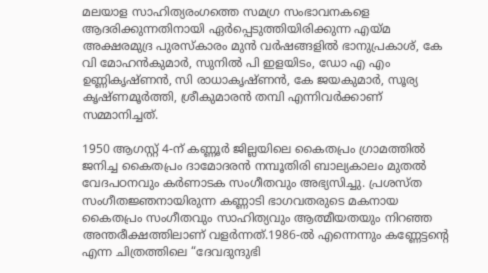മലയാള സാഹിത്യരംഗത്തെ സമഗ്ര സംഭാവനകളെ ആദരിക്കുന്നതിനായി ഏർപ്പെടുത്തിയിരിക്കുന്ന എയ്മ അക്ഷരമുദ്ര പുരസ്കാരം മുൻ വർഷങ്ങളിൽ ഭാനുപ്രകാശ്, കേ വി മോഹൻകുമാർ, സുനിൽ പി ഇളയിടം, ഡോ എ എം ഉണ്ണികൃഷ്ണൻ, സി രാധാകൃഷ്ണൻ, കേ ജയകുമാർ, സൂര്യ കൃഷ്ണമൂർത്തി, ശ്രീകുമാരൻ തമ്പി എന്നിവർക്കാണ് സമ്മാനിച്ചത്.

1950 ആഗസ്റ്റ് 4-ന് കണ്ണൂർ ജില്ലയിലെ കൈതപ്രം ഗ്രാമത്തിൽ ജനിച്ച കൈതപ്രം ദാമോദരൻ നമ്പൂതിരി ബാല്യകാലം മുതൽ വേദപഠനവും കർണാടക സംഗീതവും അഭ്യസിച്ചു. പ്രശസ്ത സംഗീതജ്ഞനായിരുന്ന കണ്ണാടി ഭാഗവതരുടെ മകനായ കൈതപ്രം സംഗീതവും സാഹിത്യവും ആത്മീയതയും നിറഞ്ഞ അന്തരീക്ഷത്തിലാണ് വളർന്നത്.1986-ൽ എന്നെന്നും കണ്ണേട്ടൻ്റെ എന്ന ചിത്രത്തിലെ “ദേവദുന്ദുഭി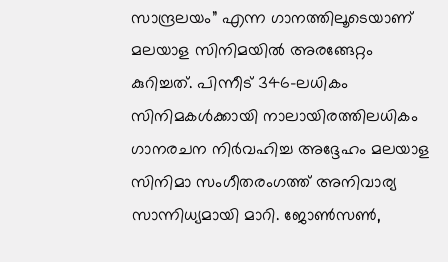സാന്ദ്രലയം” എന്ന ഗാനത്തിലൂടെയാണ് മലയാള സിനിമയിൽ അരങ്ങേറ്റം കുറിച്ചത്. പിന്നീട് 346-ലധികം സിനിമകൾക്കായി നാലായിരത്തിലധികം ഗാനരചന നിർവഹിച്ച അദ്ദേഹം മലയാള സിനിമാ സംഗീതരംഗത്ത് അനിവാര്യ സാന്നിധ്യമായി മാറി. ജോൺസൺ,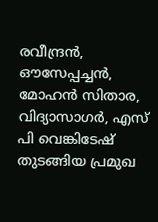രവീന്ദ്രൻ, ഔസേപ്പച്ചൻ, മോഹൻ സിതാര, വിദ്യാസാഗർ, എസ് പി വെങ്കിടേഷ് തുടങ്ങിയ പ്രമുഖ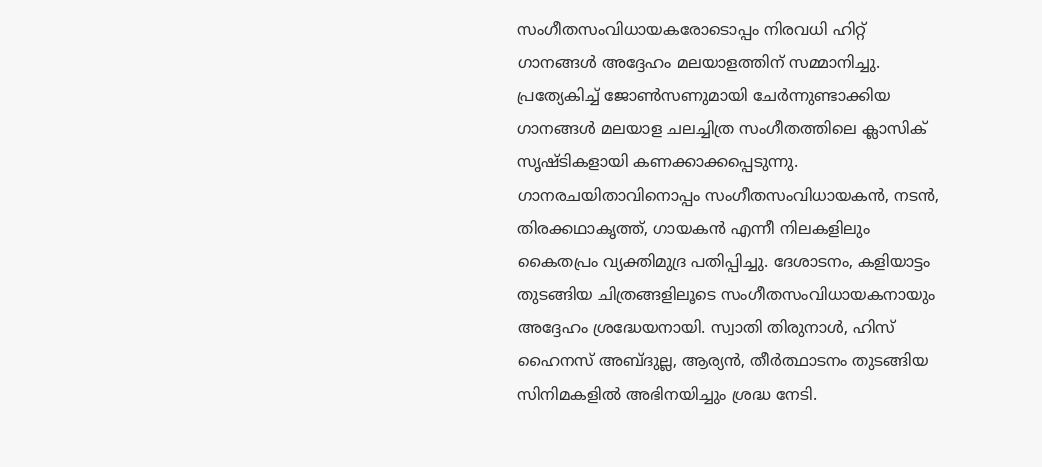സംഗീതസംവിധായകരോടൊപ്പം നിരവധി ഹിറ്റ് ഗാനങ്ങൾ അദ്ദേഹം മലയാളത്തിന് സമ്മാനിച്ചു. പ്രത്യേകിച്ച് ജോൺസണുമായി ചേർന്നുണ്ടാക്കിയ ഗാനങ്ങൾ മലയാള ചലച്ചിത്ര സംഗീതത്തിലെ ക്ലാസിക് സൃഷ്ടികളായി കണക്കാക്കപ്പെടുന്നു.
ഗാനരചയിതാവിനൊപ്പം സംഗീതസംവിധായകൻ, നടൻ, തിരക്കഥാകൃത്ത്, ഗായകൻ എന്നീ നിലകളിലും കൈതപ്രം വ്യക്തിമുദ്ര പതിപ്പിച്ചു. ദേശാടനം, കളിയാട്ടം തുടങ്ങിയ ചിത്രങ്ങളിലൂടെ സംഗീതസംവിധായകനായും അദ്ദേഹം ശ്രദ്ധേയനായി. സ്വാതി തിരുനാൾ, ഹിസ് ഹൈനസ് അബ്ദുല്ല, ആര്യൻ, തീർത്ഥാടനം തുടങ്ങിയ സിനിമകളിൽ അഭിനയിച്ചും ശ്രദ്ധ നേടി.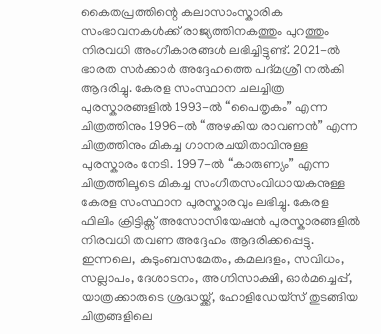കൈതപ്രത്തിന്റെ കലാസാംസ്കാരിക സംഭാവനകൾക്ക് രാജ്യത്തിനകത്തും പുറത്തും നിരവധി അംഗീകാരങ്ങൾ ലഭിച്ചിട്ടുണ്ട്. 2021-ൽ ഭാരത സർക്കാർ അദ്ദേഹത്തെ പദ്മശ്രീ നൽകി ആദരിച്ചു. കേരള സംസ്ഥാന ചലച്ചിത്ര പുരസ്കാരങ്ങളിൽ 1993-ൽ “പൈതൃകം” എന്ന ചിത്രത്തിനും 1996-ൽ “അഴകിയ രാവണൻ” എന്ന ചിത്രത്തിനും മികച്ച ഗാനരചയിതാവിനുള്ള പുരസ്കാരം നേടി. 1997-ൽ “കാരുണ്യം” എന്ന ചിത്രത്തിലൂടെ മികച്ച സംഗീതസംവിധായകനുള്ള കേരള സംസ്ഥാന പുരസ്കാരവും ലഭിച്ചു. കേരള ഫിലിം ക്രിട്ടിക്സ് അസോസിയേഷൻ പുരസ്കാരങ്ങളിൽ നിരവധി തവണ അദ്ദേഹം ആദരിക്കപ്പെട്ടു.
ഇന്നലെ, കുടുംബസമേതം, കമലദളം, സവിധം, സല്ലാപം, ദേശാടനം, അഗ്നിസാക്ഷി, ഓർമച്ചെപ്പ്, യാത്രക്കാരുടെ ശ്രദ്ധയ്ക്ക്, ഹോളിഡേയ്സ് തുടങ്ങിയ ചിത്രങ്ങളിലെ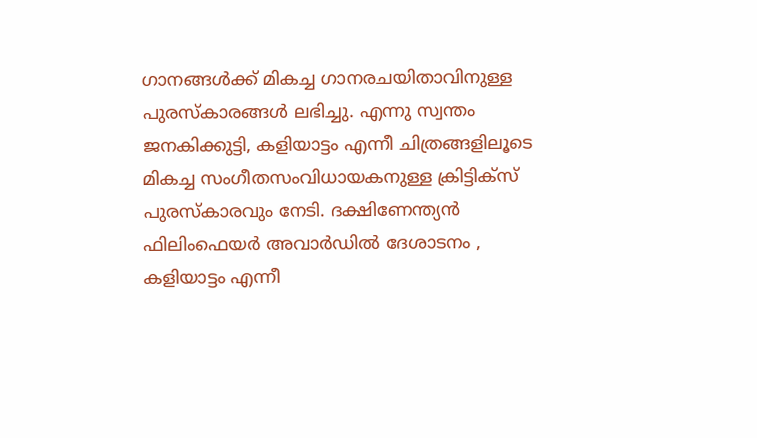ഗാനങ്ങൾക്ക് മികച്ച ഗാനരചയിതാവിനുള്ള പുരസ്കാരങ്ങൾ ലഭിച്ചു. എന്നു സ്വന്തം ജനകിക്കുട്ടി, കളിയാട്ടം എന്നീ ചിത്രങ്ങളിലൂടെ മികച്ച സംഗീതസംവിധായകനുള്ള ക്രിട്ടിക്സ് പുരസ്കാരവും നേടി. ദക്ഷിണേന്ത്യൻ ഫിലിംഫെയർ അവാർഡിൽ ദേശാടനം , കളിയാട്ടം എന്നീ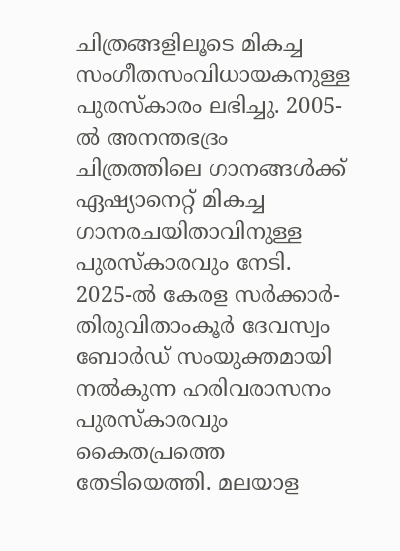ചിത്രങ്ങളിലൂടെ മികച്ച സംഗീതസംവിധായകനുള്ള പുരസ്കാരം ലഭിച്ചു. 2005-ൽ അനന്തഭദ്രം ചിത്രത്തിലെ ഗാനങ്ങൾക്ക് ഏഷ്യാനെറ്റ് മികച്ച ഗാനരചയിതാവിനുള്ള പുരസ്കാരവും നേടി. 2025-ൽ കേരള സർക്കാർ-തിരുവിതാംകൂർ ദേവസ്വം ബോർഡ് സംയുക്തമായി നൽകുന്ന ഹരിവരാസനം പുരസ്കാരവും കൈതപ്രത്തെ തേടിയെത്തി. മലയാള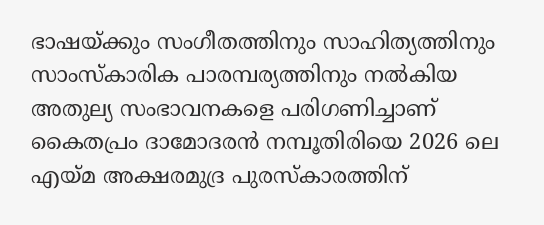ഭാഷയ്ക്കും സംഗീതത്തിനും സാഹിത്യത്തിനും സാംസ്കാരിക പാരമ്പര്യത്തിനും നൽകിയ അതുല്യ സംഭാവനകളെ പരിഗണിച്ചാണ് കൈതപ്രം ദാമോദരൻ നമ്പൂതിരിയെ 2026 ലെ എയ്മ അക്ഷരമുദ്ര പുരസ്കാരത്തിന്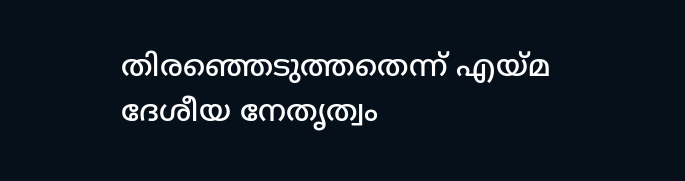തിരഞ്ഞെടുത്തതെന്ന് എയ്മ ദേശീയ നേതൃത്വം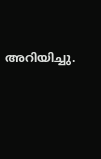അറിയിച്ചു.